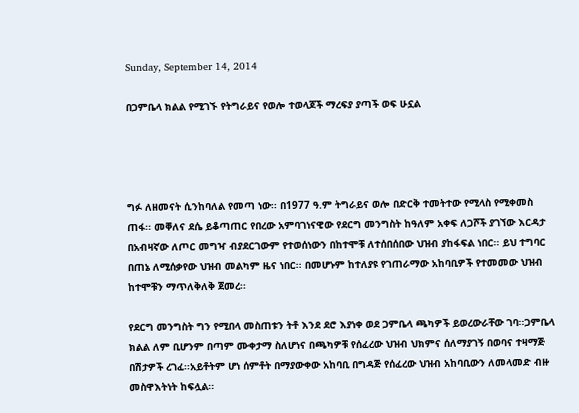Sunday, September 14, 2014

በጋምቤላ ክልል የሚገኙ የትግራይና የወሎ ተወላጆች ማረፍያ ያጣች ወፍ ሁኗል




ግፉ ለዘመናት ሲንከባለል የመጣ ነው፡፡ በ1977 ዓ.ም ትግራይና ወሎ በድርቅ ተመትተው የሚላስ የሚቀመስ ጠፋ፡፡ መቐለና ደሴ ይቆጣጠር የበረው አምባገነናዊው የደርግ መንግስት ከዓለም አቀፍ ለጋሾች ያገኘው እርዳታ በአብዛኛው ለጦር መግዣ ብያደርገውም የተወሰነውን በከተሞቹ ለተሰበሰበው ህዝብ ያከፋፍል ነበር፡፡ ይህ ተግባር በጠኔ ለሚሰቃየው ህዝብ መልካም ዜና ነበር፡፡ በመሆኑም ከተለያዩ የገጠራማው አከባቢዎች የተመመው ህዝብ ከተሞቹን ማጥለቅለቅ ጀመረ፡፡

የደርግ መንግስት ግን የሚበላ መስጠቱን ትቶ እንደ ደሮ እያነቀ ወደ ጋምቤላ ጫካዎች ይወረውራቸው ገባ፡፡ጋምቤላ ክልል ለም ቢሆንም በጣም ሙቀታማ ስለሆነና በጫካዎቹ የሰፈረው ህዝብ ህክምና ሰለማያገኝ በወባና ተዛማጅ በሽታዎች ረገፈ፡፡አይቶትም ሆነ ሰምቶት በማያውቀው አከባቢ በግዳጅ የሰፈረው ህዝብ አከባቢውን ለመላመድ ብዙ መስዋእትነት ከፍሏል፡፡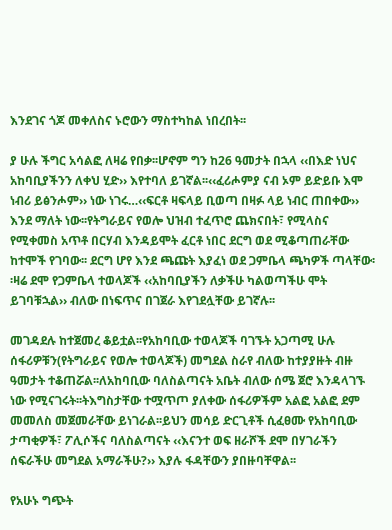እንደገና ጎጆ መቀለስና ኑሮውን ማስተካከል ነበረበት፡፡

ያ ሁሉ ችግር አሳልፎ ለዛሬ የበቃ፡፡ሆኖም ግን ከ26 ዓመታት በኋላ ‹‹በእድ ነህና አከባቢያችንን ለቀህ ሂድ›› እየተባለ ይገኛል፡፡‹‹ፈሪሖምያ ናብ ኦም ይድይቡ እሞ ነብሪ ይፅንሖም›› ነው ነገሩ…‹‹ፍርቶ ዛፍላይ ቢወጣ በዛፉ ላይ ነብር ጠበቀው›› እንደ ማለት ነው፡፡የትግራይና የወሎ ህዝብ ተፈጥሮ ጨክናበት፣ የሚላስና የሚቀመስ አጥቶ በርሃብ እንዳይሞት ፈርቶ ነበር ደርግ ወደ ሚቆጣጠራቸው ከተሞች የገባው፡፡ ደርግ ሆየ እንደ ጫጩት እያፈነ ወደ ጋምቤላ ጫካዎች ጣላቸው፡፡ዛሬ ደሞ የጋምቤላ ተወላጆች ‹‹አከባቢያችን ለቃችሁ ካልወጣችሁ ሞት ይገባቹኋል›› ብለው በነፍጥና በገጀራ እየገደሏቸው ይገኛሉ፡፡

መገዳደሉ ከተጀመረ ቆይቷል፡፡የአከባቢው ተወላጆች ባገኙት አጋጣሚ ሁሉ ሰፋሪዎቹን(የትግራይና የወሎ ተወላጆች) መግደል ስራየ ብለው ከተያያዙት ብዙ ዓመታት ተቆጠሯል፡፡ለአከባቢው ባለስልጣናት አቤት ብለው ሰሜ ጀሮ እንዳላገኙ ነው የሚናገሩት፡፡ትእግስታቸው ተሟጥጦ ያለቀው ሰፋሪዎችም አልፎ አልፎ ደም መመለስ መጀመራቸው ይነገራል፡፡ይህን መሳይ ድርጊቶች ሲፈፀሙ የአከባቢው ታጣቂዎች፣ ፖሊሶችና ባለስልጣናት ‹‹እናንተ ወፍ ዘራሾች ደሞ በሃገራችን ሰፍራችሁ መግደል አማራችሁ?›› እያሉ ፋዳቸውን ያበዙባቸዋል፡፡

የአሁኑ ግጭት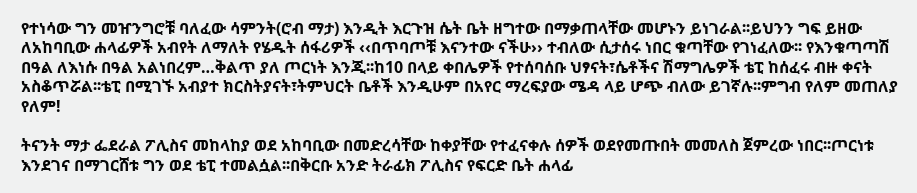የተነሳው ግን መዠንግሮቹ ባለፈው ሳምንት(ሮብ ማታ) እንዲት እርጉዝ ሴት ቤት ዘግተው በማቃጠላቸው መሆኑን ይነገራል፡፡ይህንን ግፍ ይዘው ለአከባቢው ሐላፊዎች አብየት ለማለት የሄዱት ሰፋሪዎች ‹‹በጥባጦቹ እናንተው ናችሁ›› ተብለው ሲታሰሩ ነበር ቁጣቸው የገነፈለው፡፡ የእንቁጣጣሽ በዓል ለእነሱ በዓል አልነበረም…ቅልጥ ያለ ጦርነት እንጂ፡፡ከ10 በላይ ቀበሌዎች የተሰባሰቡ ህፃናት፣ሴቶችና ሽማግሌዎች ቴፒ ከሰፈሩ ብዙ ቀናት አስቆጥሯል፡፡ቴፒ በሚገኙ አብያተ ክርስትያናት፣ትምህርት ቤቶች እንዲሁም በአየር ማረፍያው ሜዳ ላይ ሆጭ ብለው ይገኛሉ፡፡ምግብ የለም መጠለያ የለም!

ትናንት ማታ ፌደራል ፖሊስና መከላከያ ወደ አከባቢው በመድረሳቸው ከቀያቸው የተፈናቀሉ ሰዎች ወደየመጡበት መመለስ ጀምረው ነበር፡፡ጦርነቱ እንደገና በማገርሸቱ ግን ወደ ቴፒ ተመልሷል፡፡በቅርቡ አንድ ትራፊክ ፖሊስና የፍርድ ቤት ሐላፊ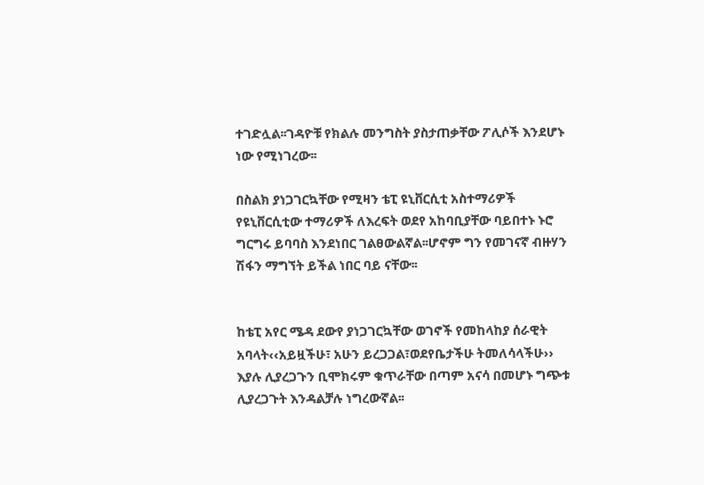ተገድሏል፡፡ገዳዮቹ የክልሉ መንግስት ያስታጠቃቸው ፖሊሶች እንደሆኑ ነው የሚነገረው፡፡

በስልክ ያነጋገርኳቸው የሚዛን ቴፒ ዩኒቨርሲቲ አስተማሪዎች የዩኒቨርሲቲው ተማሪዎች ለእረፍት ወደየ አከባቢያቸው ባይበተኑ ኑሮ ግርግሩ ይባባስ እንደነበር ገልፀውልኛል፡፡ሆኖም ግን የመገናኛ ብዙሃን ሽፋን ማግኘት ይችል ነበር ባይ ናቸው፡፡


ከቴፒ አየር ሜዳ ደውየ ያነጋገርኳቸው ወገኖች የመከላከያ ሰራዊት አባላት‹‹አይዟችሁ፣ አሁን ይረጋጋል፣ወደየቤታችሁ ትመለሳላችሁ›› እያሉ ሊያረጋጉን ቢሞክሩም ቁጥራቸው በጣም አናሳ በመሆኑ ግጭቱ ሊያረጋጉት እንዳልቻሉ ነግረውኛል፡፡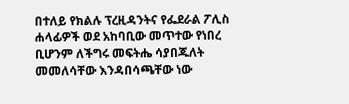በተለይ የክልሉ ፕረዚዳንትና የፌደራል ፖሊስ ሐላፊዎች ወደ አከባቢው መጥተው የነበረ ቢሆንም ለችግሩ መፍትሔ ሳያበጁለት መመለሳቸው እንዳበሳጫቸው ነው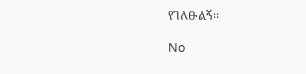የገለፁልኝ፡፡

No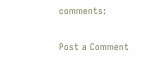comments:

Post a Comment